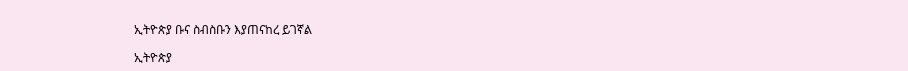ኢትዮጵያ ቡና ስብስቡን እያጠናከረ ይገኛል

ኢትዮጵያ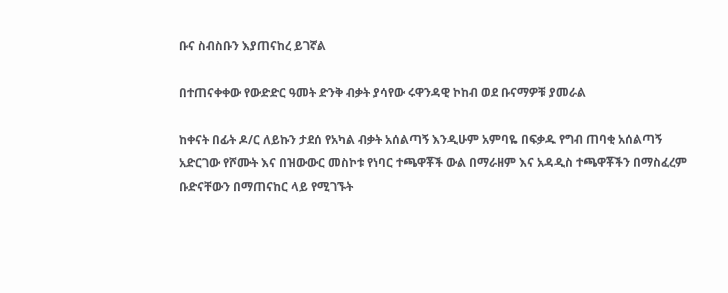ቡና ስብስቡን እያጠናከረ ይገኛል

በተጠናቀቀው የውድድር ዓመት ድንቅ ብቃት ያሳየው ሩዋንዳዊ ኮከብ ወደ ቡናማዎቹ ያመራል

ከቀናት በፊት ዶ/ር ለይኩን ታደሰ የአካል ብቃት አሰልጣኝ እንዲሁም አምባዬ በፍቃዱ የግብ ጠባቂ አሰልጣኝ አድርገው የሾሙት እና በዝውውር መስኮቱ የነባር ተጫዋቾች ውል በማራዘም እና አዳዲስ ተጫዋቾችን በማስፈረም ቡድናቸውን በማጠናከር ላይ የሚገኙት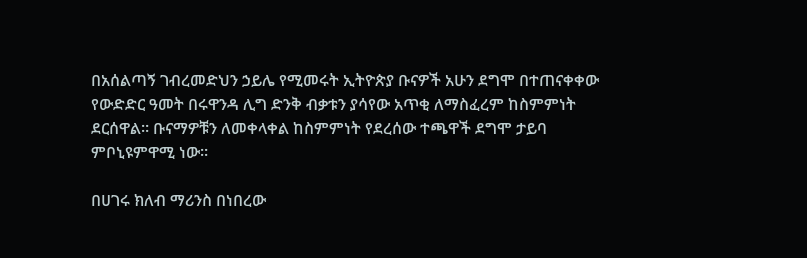በአሰልጣኝ ገብረመድህን ኃይሌ የሚመሩት ኢትዮጵያ ቡናዎች አሁን ደግሞ በተጠናቀቀው የውድድር ዓመት በሩዋንዳ ሊግ ድንቅ ብቃቱን ያሳየው አጥቂ ለማስፈረም ከስምምነት ደርሰዋል። ቡናማዎቹን ለመቀላቀል ከስምምነት የደረሰው ተጫዋች ደግሞ ታይባ ምቦኒዩምዋሚ ነው።

በሀገሩ ክለብ ማሪንስ በነበረው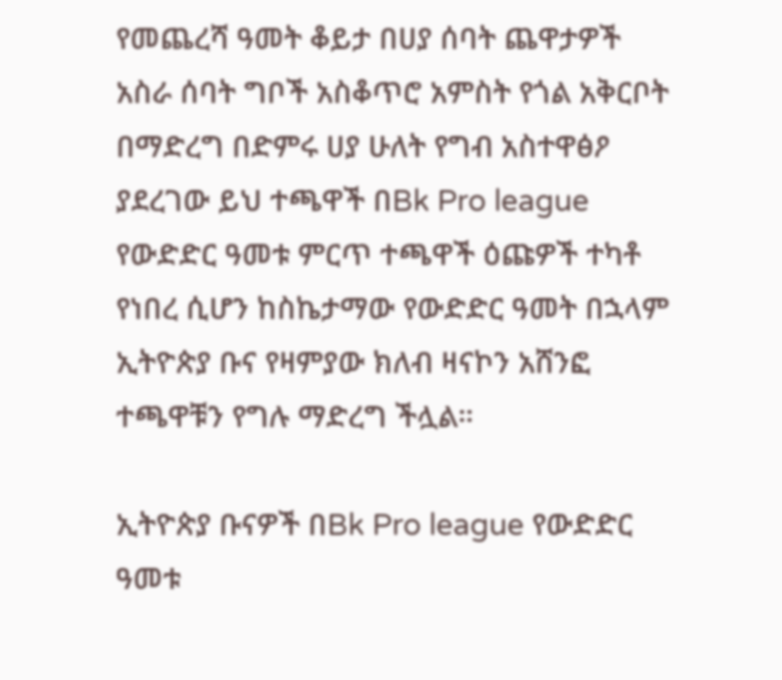የመጨረሻ ዓመት ቆይታ በሀያ ሰባት ጨዋታዎች አስራ ሰባት ግቦች አስቆጥሮ አምስት የጎል አቅርቦት በማድረግ በድምሩ ሀያ ሁለት የግብ አስተዋፅዖ ያደረገው ይህ ተጫዋች በBk Pro league የውድድር ዓመቱ ምርጥ ተጫዋች ዕጩዎች ተካቶ የነበረ ሲሆን ከስኬታማው የውድድር ዓመት በኋላም ኢትዮጵያ ቡና የዛምያው ክለብ ዛናኮን አሸንፎ ተጫዋቹን የግሉ ማድረግ ችሏል።

ኢትዮጵያ ቡናዎች በBk Pro league የውድድር ዓመቱ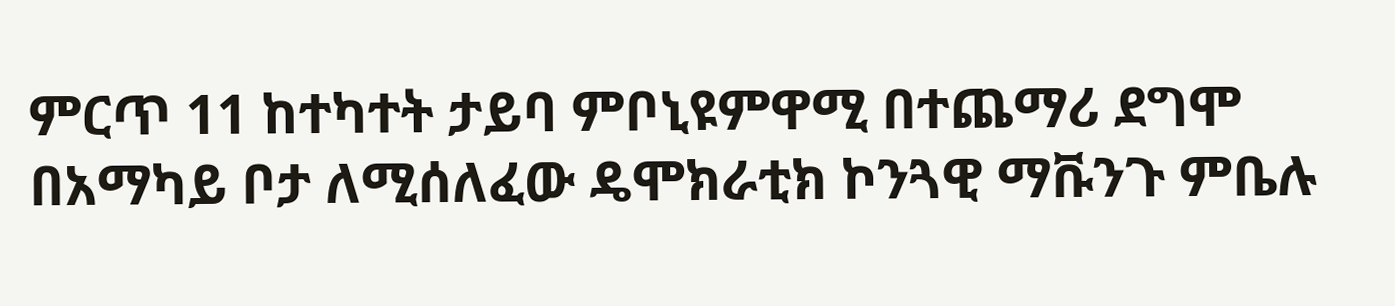ምርጥ 11 ከተካተት ታይባ ምቦኒዩምዋሚ በተጨማሪ ደግሞ በአማካይ ቦታ ለሚሰለፈው ዴሞክራቲክ ኮንጓዊ ማቩንጉ ምቤሉ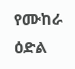የሙከራ ዕድል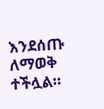እንደሰጡ ለማወቅ ተችሏል።